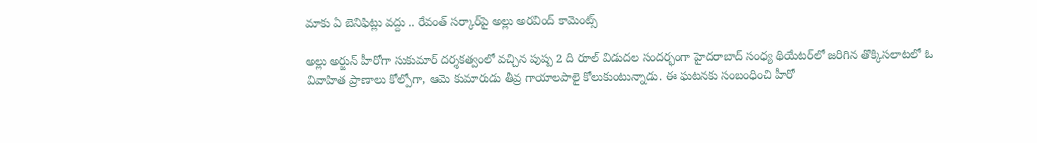మాకు ఏ బెనిఫిట్లు వద్దు .. రేవంత్ సర్కార్‌పై అల్లు అరవింద్ కామెంట్స్

అల్లు అర్జున్ హీరోగా సుకుమార్ దర్శకత్వంలో వచ్చిన పుష్ప 2 ది రూల్ విడుదల సందర్భంగా హైదరాబాద్ సంధ్య థియేటర్‌లో జరిగిన తొక్కిసలాటలో ఓ వివాహిత ప్రాణాలు కోల్పోగా, ఆమె కుమారుడు తీవ్ర గాయాలపాలై కోలుకుంటున్నాడు. ఈ ఘటనకు సంబంధించి హీరో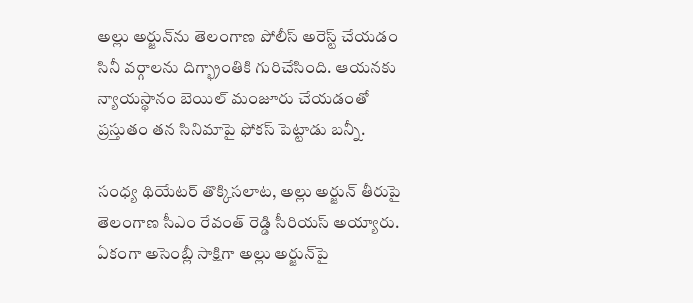అల్లు అర్జున్‌ను తెలంగాణ పోలీస్ అరెస్ట్ చేయడం సినీ వర్గాలను దిగ్భ్రాంతికి గురిచేసింది. ఆయనకు న్యాయస్థానం బెయిల్ మంజూరు చేయడంతో ప్రస్తుతం తన సినిమాపై ఫోకస్ పెట్టాడు బన్నీ.

సంధ్య థియేటర్ తొక్కిసలాట, అల్లు అర్జున్ తీరుపై తెలంగాణ సీఎం రేవంత్ రెడ్డి సీరియస్ అయ్యారు. ఏకంగా అసెంబ్లీ సాక్షిగా అల్లు అర్జున్‌‌పై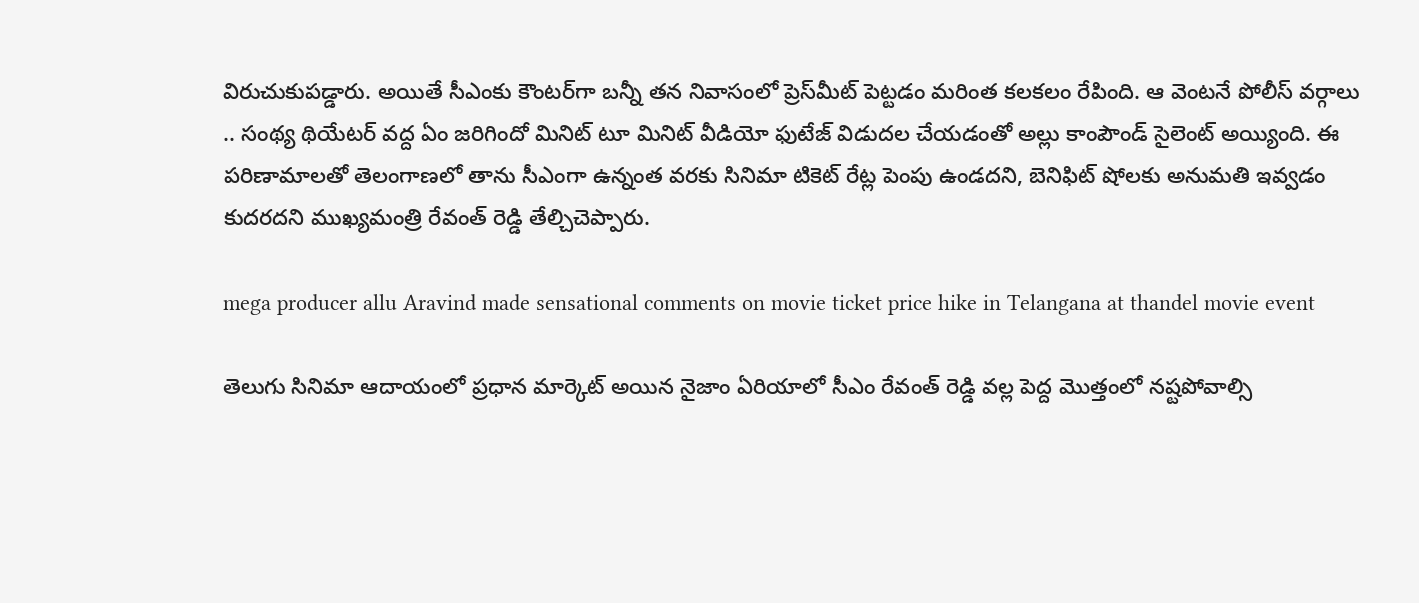విరుచుకుపడ్డారు. అయితే సీఎంకు కౌంటర్‌గా బన్నీ తన నివాసంలో ప్రెస్‌మీట్ పెట్టడం మరింత కలకలం రేపింది. ఆ వెంటనే పోలీస్ వర్గాలు .. సంథ్య థియేటర్ వద్ద ఏం జరిగిందో మినిట్ టూ మినిట్ వీడియో ఫుటేజ్ విడుదల చేయడంతో అల్లు కాంపౌండ్ సైలెంట్ అయ్యింది. ఈ పరిణామాలతో తెలంగాణలో తాను సీఎంగా ఉన్నంత వరకు సినిమా టికెట్ రేట్ల పెంపు ఉండదని, బెనిఫిట్ షోలకు అనుమతి ఇవ్వడం కుదరదని ముఖ్యమంత్రి రేవంత్ రెడ్డి తేల్చిచెప్పారు.

mega producer allu Aravind made sensational comments on movie ticket price hike in Telangana at thandel movie event

తెలుగు సినిమా ఆదాయంలో ప్రధాన మార్కెట్‌ అయిన నైజాం ఏరియాలో సీఎం రేవంత్ రెడ్డి వల్ల పెద్ద మొత్తంలో నష్టపోవాల్సి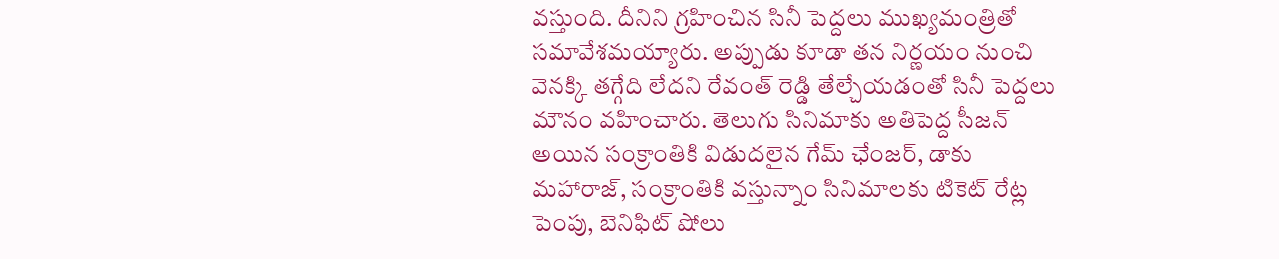వస్తుంది. దీనిని గ్రహించిన సినీ పెద్దలు ముఖ్యమంత్రితో సమావేశమయ్యారు. అప్పుడు కూడా తన నిర్ణయం నుంచి వెనక్కి తగ్గేది లేదని రేవంత్ రెడ్డి తేల్చేయడంతో సినీ పెద్దలు మౌనం వహించారు. తెలుగు సినిమాకు అతిపెద్ద సీజన్ అయిన సంక్రాంతికి విడుదలైన గేమ్ ఛేంజర్, డాకు మహారాజ్, సంక్రాంతికి వస్తున్నాం సినిమాలకు టికెట్ రేట్ల పెంపు, బెనిఫిట్ షోలు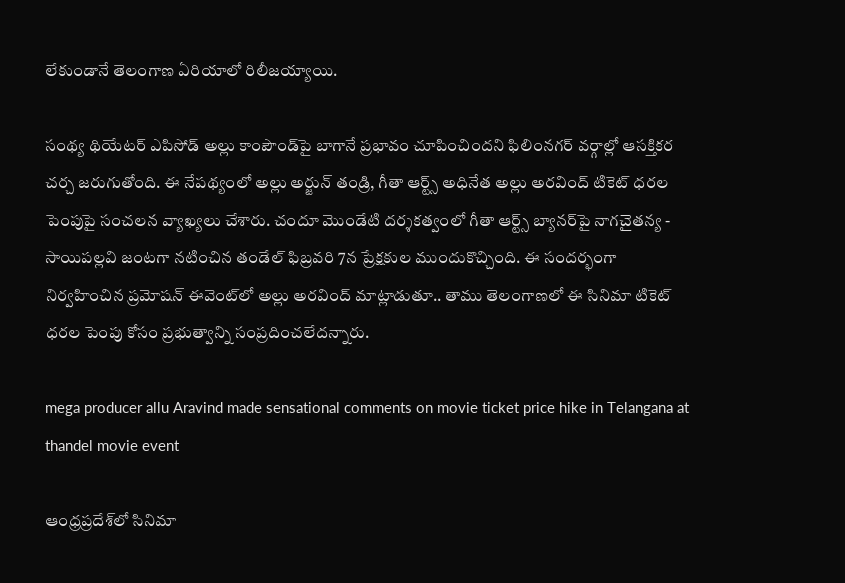లేకుండానే తెలంగాణ ఏరియాలో రిలీజయ్యాయి.

సంథ్య థియేటర్ ఎపిసోడ్ అల్లు కాంపౌండ్‌పై బాగానే ప్రభావం చూపించిందని ఫిలింనగర్ వర్గాల్లో ఆసక్తికర చర్చ జరుగుతోంది. ఈ నేపథ్యంలో అల్లు అర్జున్ తండ్రి, గీతా ఆర్ట్స్ అధినేత అల్లు అరవింద్ టికెట్ ధరల పెంపుపై సంచలన వ్యాఖ్యలు చేశారు. చందూ మొండేటి దర్శకత్వంలో గీతా ఆర్ట్స్ బ్యానర్‌పై నాగచైతన్య - సాయిపల్లవి జంటగా నటించిన తండేల్ ఫిబ్రవరి 7న ప్రేక్షకుల ముందుకొచ్చింది. ఈ సందర్భంగా నిర్వహించిన ప్రమోషన్ ఈవెంట్‌లో అల్లు అరవింద్ మాట్లాడుతూ.. తాము తెలంగాణలో ఈ సినిమా టికెట్ ధరల పెంపు కోసం ప్రభుత్వాన్ని సంప్రదించలేదన్నారు.

mega producer allu Aravind made sensational comments on movie ticket price hike in Telangana at thandel movie event

ఆంధ్రప్రదేశ్‌లో సినిమా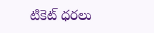టికెట్ ధరలు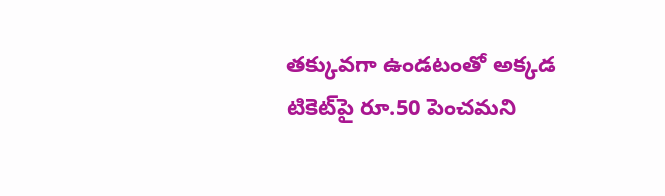తక్కువగా ఉండటంతో అక్కడ టికెట్‌పై రూ.50 పెంచమని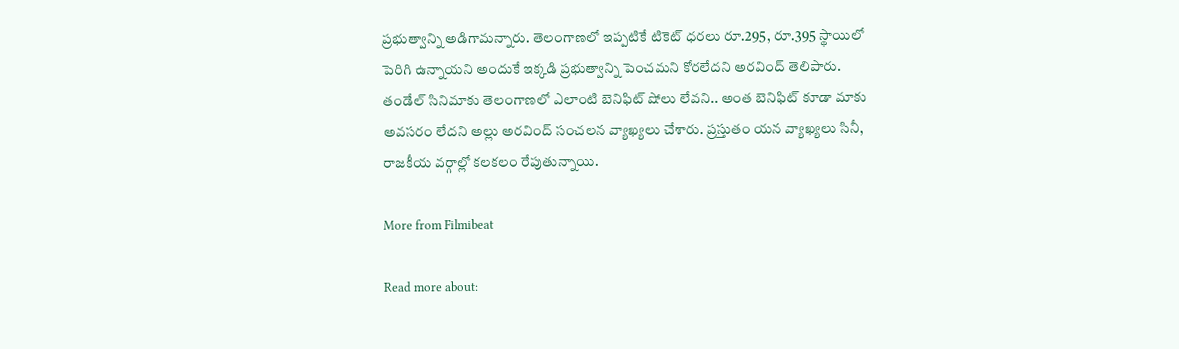ప్రభుత్వాన్ని అడిగామన్నారు. తెలంగాణలో ఇప్పటికే టికెట్ ధరలు రూ.295, రూ.395 స్థాయిలో పెరిగి ఉన్నాయని అందుకే ఇక్కడి ప్రభుత్వాన్ని పెంచమని కోరలేదని అరవింద్ తెలిపారు. తండేల్ సినిమాకు తెలంగాణలో ఎలాంటి బెనిఫిట్ షోలు లేవని.. అంత బెనిఫిట్ కూడా మాకు అవసరం లేదని అల్లు అరవింద్ సంచలన వ్యాఖ్యలు చేశారు. ప్రస్తుతం యన వ్యాఖ్యలు సినీ, రాజకీయ వర్గాల్లో కలకలం రేపుతున్నాయి.

More from Filmibeat

Read more about: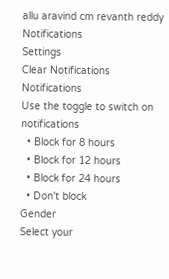allu aravind cm revanth reddy
Notifications
Settings
Clear Notifications
Notifications
Use the toggle to switch on notifications
  • Block for 8 hours
  • Block for 12 hours
  • Block for 24 hours
  • Don't block
Gender
Select your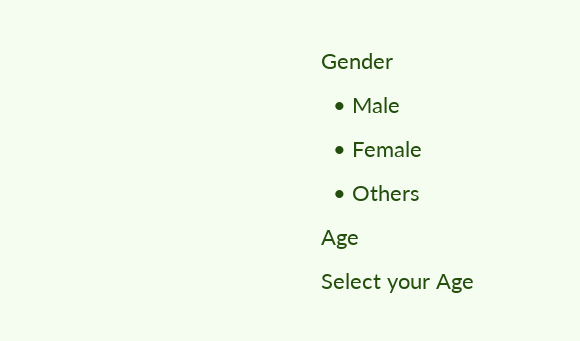Gender
  • Male
  • Female
  • Others
Age
Select your Age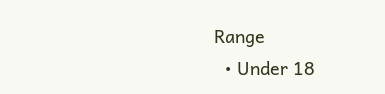Range
  • Under 18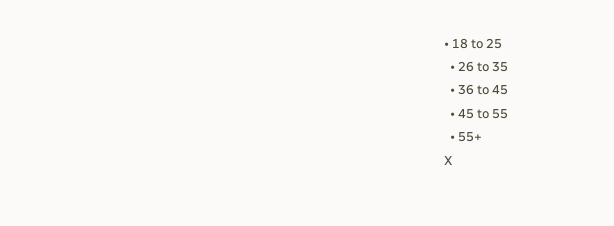• 18 to 25
  • 26 to 35
  • 36 to 45
  • 45 to 55
  • 55+
X